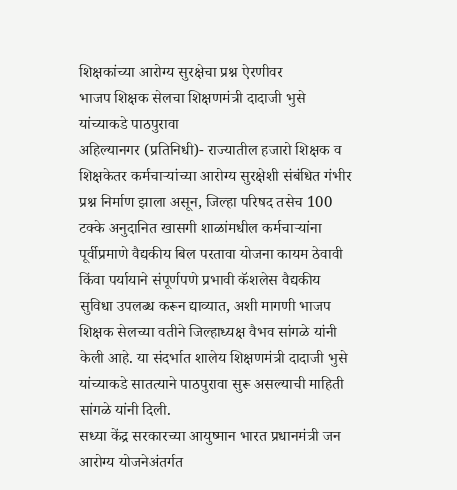शिक्षकांच्या आरोग्य सुरक्षेचा प्रश्न ऐरणीवर
भाजप शिक्षक सेलचा शिक्षणमंत्री दादाजी भुसे यांच्याकडे पाठपुरावा
अहिल्यानगर (प्रतिनिधी)- राज्यातील हजारो शिक्षक व शिक्षकेतर कर्मचाऱ्यांच्या आरोग्य सुरक्षेशी संबंधित गंभीर प्रश्न निर्माण झाला असून, जिल्हा परिषद तसेच 100 टक्के अनुदानित खासगी शाळांमधील कर्मचाऱ्यांना पूर्वीप्रमाणे वैद्यकीय बिल परतावा योजना कायम ठेवावी किंवा पर्यायाने संपूर्णपणे प्रभावी कॅशलेस वैद्यकीय सुविधा उपलब्ध करून द्याव्यात, अशी मागणी भाजप शिक्षक सेलच्या वतीने जिल्हाध्यक्ष वैभव सांगळे यांनी केली आहे. या संदर्भात शालेय शिक्षणमंत्री दादाजी भुसे यांच्याकडे सातत्याने पाठपुरावा सुरू असल्याची माहिती सांगळे यांनी दिली.
सध्या केंद्र सरकारच्या आयुष्मान भारत प्रधानमंत्री जन आरोग्य योजनेअंतर्गत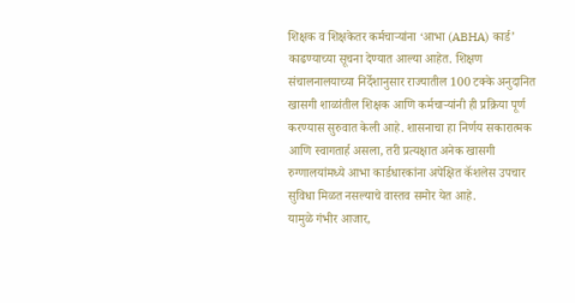शिक्षक व शिक्षकेतर कर्मचाऱ्यांना ‘आभा (ABHA) कार्ड’ काढण्याच्या सूचना देण्यात आल्या आहेत. शिक्षण संचालनालयाच्या निर्देशानुसार राज्यातील 100 टक्के अनुदानित खासगी शाळांतील शिक्षक आणि कर्मचाऱ्यांनी ही प्रक्रिया पूर्ण करण्यास सुरुवात केली आहे. शासनाचा हा निर्णय सकारात्मक आणि स्वागतार्ह असला, तरी प्रत्यक्षात अनेक खासगी रुग्णालयांमध्ये आभा कार्डधारकांना अपेक्षित कॅशलेस उपचार सुविधा मिळत नसल्याचे वास्तव समोर येत आहे.
यामुळे गंभीर आजार,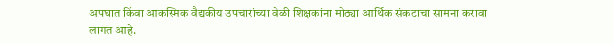अपघात किंवा आकस्मिक वैद्यकीय उपचारांच्या वेळी शिक्षकांना मोठ्या आर्थिक संकटाचा सामना करावा लागत आहे.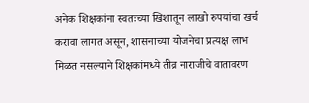अनेक शिक्षकांना स्वतःच्या खिशातून लाखो रुपयांचा खर्च करावा लागत असून, शासनाच्या योजनेचा प्रत्यक्ष लाभ मिळत नसल्याने शिक्षकांमध्ये तीव्र नाराजीचे वातावरण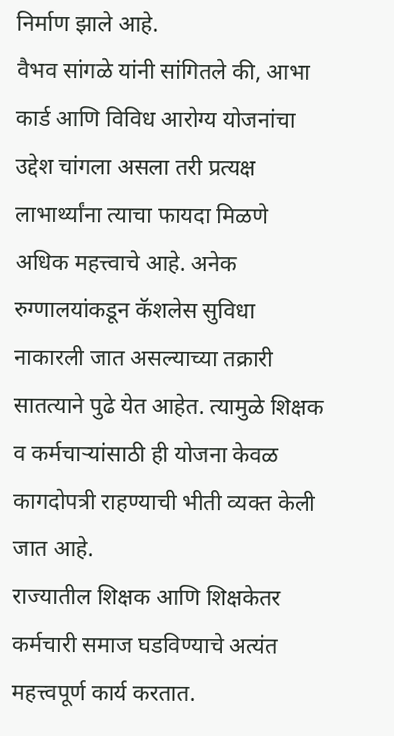निर्माण झाले आहे.
वैभव सांगळे यांनी सांगितले की, आभा कार्ड आणि विविध आरोग्य योजनांचा उद्देश चांगला असला तरी प्रत्यक्ष लाभार्थ्यांना त्याचा फायदा मिळणे अधिक महत्त्वाचे आहे. अनेक रुग्णालयांकडून कॅशलेस सुविधा नाकारली जात असल्याच्या तक्रारी सातत्याने पुढे येत आहेत. त्यामुळे शिक्षक व कर्मचाऱ्यांसाठी ही योजना केवळ कागदोपत्री राहण्याची भीती व्यक्त केली जात आहे.
राज्यातील शिक्षक आणि शिक्षकेतर कर्मचारी समाज घडविण्याचे अत्यंत महत्त्वपूर्ण कार्य करतात.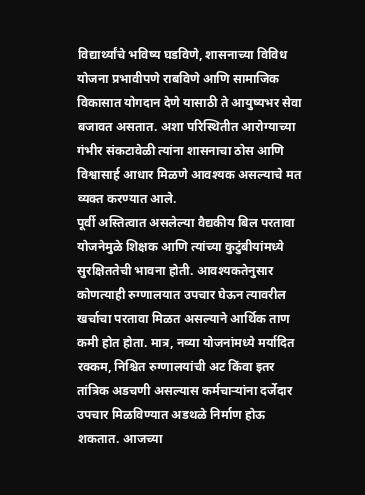विद्यार्थ्यांचे भविष्य घडविणे, शासनाच्या विविध योजना प्रभावीपणे राबविणे आणि सामाजिक विकासात योगदान देणे यासाठी ते आयुष्यभर सेवा बजावत असतात. अशा परिस्थितीत आरोग्याच्या गंभीर संकटावेळी त्यांना शासनाचा ठोस आणि विश्वासार्ह आधार मिळणे आवश्यक असल्याचे मत व्यक्त करण्यात आले.
पूर्वी अस्तित्वात असलेल्या वैद्यकीय बिल परतावा योजनेमुळे शिक्षक आणि त्यांच्या कुटुंबीयांमध्ये सुरक्षिततेची भावना होती. आवश्यकतेनुसार कोणत्याही रुग्णालयात उपचार घेऊन त्यावरील खर्चाचा परतावा मिळत असल्याने आर्थिक ताण कमी होत होता. मात्र, नव्या योजनांमध्ये मर्यादित रक्कम, निश्चित रुग्णालयांची अट किंवा इतर तांत्रिक अडचणी असल्यास कर्मचाऱ्यांना दर्जेदार उपचार मिळविण्यात अडथळे निर्माण होऊ शकतात. आजच्या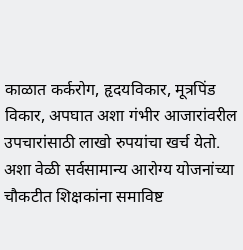काळात कर्करोग, हृदयविकार, मूत्रपिंड विकार, अपघात अशा गंभीर आजारांवरील उपचारांसाठी लाखो रुपयांचा खर्च येतो. अशा वेळी सर्वसामान्य आरोग्य योजनांच्या चौकटीत शिक्षकांना समाविष्ट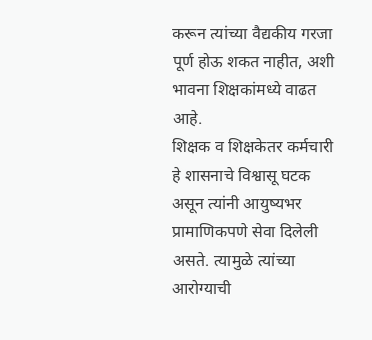करून त्यांच्या वैद्यकीय गरजा पूर्ण होऊ शकत नाहीत, अशी भावना शिक्षकांमध्ये वाढत आहे.
शिक्षक व शिक्षकेतर कर्मचारी हे शासनाचे विश्वासू घटक असून त्यांनी आयुष्यभर प्रामाणिकपणे सेवा दिलेली असते. त्यामुळे त्यांच्या आरोग्याची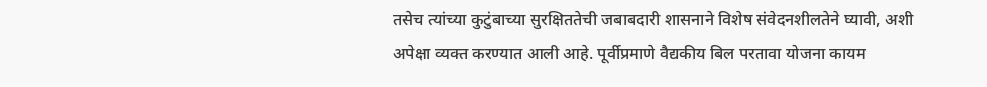तसेच त्यांच्या कुटुंबाच्या सुरक्षिततेची जबाबदारी शासनाने विशेष संवेदनशीलतेने घ्यावी, अशी अपेक्षा व्यक्त करण्यात आली आहे. पूर्वीप्रमाणे वैद्यकीय बिल परतावा योजना कायम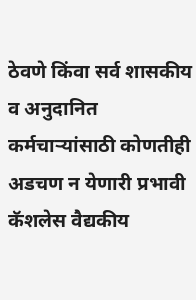ठेवणे किंवा सर्व शासकीय व अनुदानित कर्मचाऱ्यांसाठी कोणतीही अडचण न येणारी प्रभावी कॅशलेस वैद्यकीय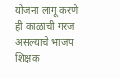योजना लागू करणे ही काळाची गरज असल्याचे भाजप शिक्षक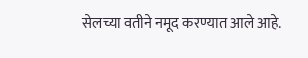सेलच्या वतीने नमूद करण्यात आले आहे.